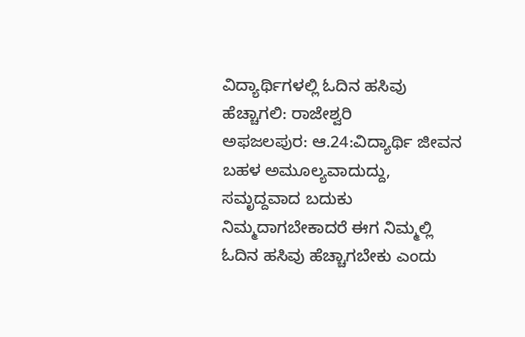ವಿದ್ಯಾರ್ಥಿಗಳಲ್ಲಿ ಓದಿನ ಹಸಿವು ಹೆಚ್ಚಾಗಲಿ: ರಾಜೇಶ್ವರಿ
ಅಫಜಲಪುರ: ಆ.24:ವಿದ್ಯಾರ್ಥಿ ಜೀವನ ಬಹಳ ಅಮೂಲ್ಯವಾದುದ್ದು, ಸಮೃದ್ದವಾದ ಬದುಕು ನಿಮ್ಮದಾಗಬೇಕಾದರೆ ಈಗ ನಿಮ್ಮಲ್ಲಿ ಓದಿನ ಹಸಿವು ಹೆಚ್ಚಾಗಬೇಕು ಎಂದು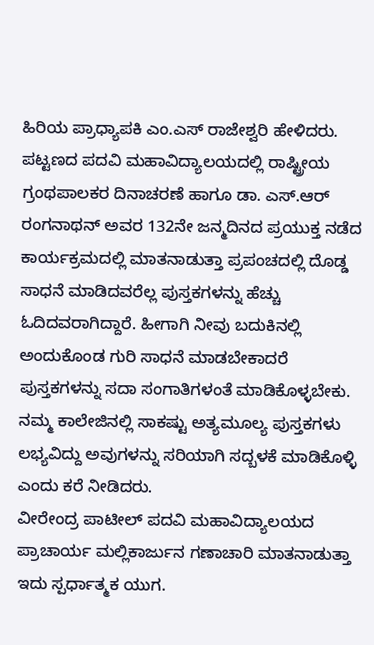ಹಿರಿಯ ಪ್ರಾಧ್ಯಾಪಕಿ ಎಂ.ಎಸ್ ರಾಜೇಶ್ವರಿ ಹೇಳಿದರು.
ಪಟ್ಟಣದ ಪದವಿ ಮಹಾವಿದ್ಯಾಲಯದಲ್ಲಿ ರಾಷ್ಟ್ರೀಯ ಗ್ರಂಥಪಾಲಕರ ದಿನಾಚರಣೆ ಹಾಗೂ ಡಾ. ಎಸ್.ಆರ್ ರಂಗನಾಥನ್ ಅವರ 132ನೇ ಜನ್ಮದಿನದ ಪ್ರಯುಕ್ತ ನಡೆದ ಕಾರ್ಯಕ್ರಮದಲ್ಲಿ ಮಾತನಾಡುತ್ತಾ ಪ್ರಪಂಚದಲ್ಲಿ ದೊಡ್ಡ ಸಾಧನೆ ಮಾಡಿದವರೆಲ್ಲ ಪುಸ್ತಕಗಳನ್ನು ಹೆಚ್ಚು ಓದಿದವರಾಗಿದ್ದಾರೆ. ಹೀಗಾಗಿ ನೀವು ಬದುಕಿನಲ್ಲಿ ಅಂದುಕೊಂಡ ಗುರಿ ಸಾಧನೆ ಮಾಡಬೇಕಾದರೆ ಪುಸ್ತಕಗಳನ್ನು ಸದಾ ಸಂಗಾತಿಗಳಂತೆ ಮಾಡಿಕೊಳ್ಳಬೇಕು. ನಮ್ಮ ಕಾಲೇಜಿನಲ್ಲಿ ಸಾಕಷ್ಟು ಅತ್ಯಮೂಲ್ಯ ಪುಸ್ತಕಗಳು ಲಭ್ಯವಿದ್ದು ಅವುಗಳನ್ನು ಸರಿಯಾಗಿ ಸದ್ಬಳಕೆ ಮಾಡಿಕೊಳ್ಳಿ ಎಂದು ಕರೆ ನೀಡಿದರು.
ವೀರೇಂದ್ರ ಪಾಟೀಲ್ ಪದವಿ ಮಹಾವಿದ್ಯಾಲಯದ ಪ್ರಾಚಾರ್ಯ ಮಲ್ಲಿಕಾರ್ಜುನ ಗಣಾಚಾರಿ ಮಾತನಾಡುತ್ತಾ ಇದು ಸ್ಪರ್ಧಾತ್ಮಕ ಯುಗ.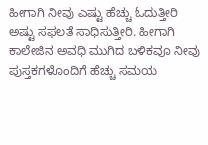ಹೀಗಾಗಿ ನೀವು ಎಷ್ಟು ಹೆಚ್ಚು ಓದುತ್ತೀರಿ ಅಷ್ಟು ಸಫಲತೆ ಸಾಧಿಸುತ್ತೀರಿ. ಹೀಗಾಗಿ ಕಾಲೇಜಿನ ಅವಧಿ ಮುಗಿದ ಬಳಿಕವೂ ನೀವು ಪುಸ್ತಕಗಳೊಂದಿಗೆ ಹೆಚ್ಚು ಸಮಯ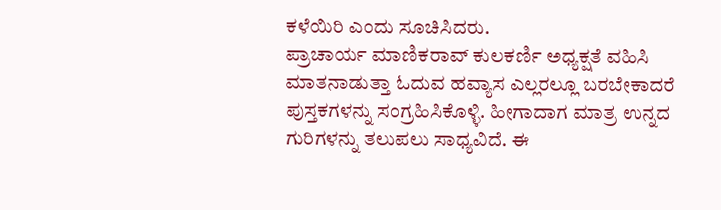ಕಳೆಯಿರಿ ಎಂದು ಸೂಚಿಸಿದರು.
ಪ್ರಾಚಾರ್ಯ ಮಾಣಿಕರಾವ್ ಕುಲಕರ್ಣಿ ಅಧ್ಯಕ್ಷತೆ ವಹಿಸಿ ಮಾತನಾಡುತ್ತಾ ಓದುವ ಹವ್ಯಾಸ ಎಲ್ಲರಲ್ಲೂ ಬರಬೇಕಾದರೆ ಪುಸ್ತಕಗಳನ್ನು ಸಂಗ್ರಹಿಸಿಕೊಳ್ಳಿ. ಹೀಗಾದಾಗ ಮಾತ್ರ ಉನ್ನದ ಗುರಿಗಳನ್ನು ತಲುಪಲು ಸಾಧ್ಯವಿದೆ. ಈ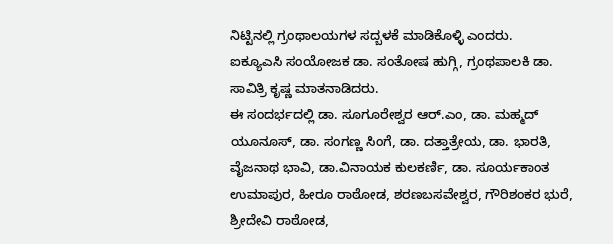ನಿಟ್ಟಿನಲ್ಲಿ ಗ್ರಂಥಾಲಯಗಳ ಸದ್ಬಳಕೆ ಮಾಡಿಕೊಳ್ಳಿ ಎಂದರು.
ಐಕ್ಯೂಎಸಿ ಸಂಯೋಜಕ ಡಾ. ಸಂತೋಷ ಹುಗ್ಗಿ, ಗ್ರಂಥಪಾಲಕಿ ಡಾ. ಸಾವಿತ್ರಿ ಕೃಷ್ಣ ಮಾತನಾಡಿದರು.
ಈ ಸಂದರ್ಭದಲ್ಲಿ ಡಾ. ಸೂಗೂರೇಶ್ವರ ಆರ್.ಎಂ, ಡಾ. ಮಹ್ಮದ್ ಯೂನೂಸ್, ಡಾ. ಸಂಗಣ್ಣ ಸಿಂಗೆ, ಡಾ. ದತ್ತಾತ್ರೇಯ, ಡಾ. ಭಾರತಿ, ವೈಜನಾಥ ಭಾವಿ, ಡಾ.ವಿನಾಯಕ ಕುಲಕರ್ಣಿ, ಡಾ. ಸೂರ್ಯಕಾಂತ ಉಮಾಪುರ, ಹೀರೂ ರಾಠೋಡ, ಶರಣಬಸವೇಶ್ವರ, ಗೌರಿಶಂಕರ ಭುರೆ, ಶ್ರೀದೇವಿ ರಾಠೋಡ,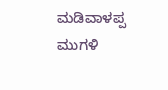ಮಡಿವಾಳಪ್ಪ ಮುಗಳಿ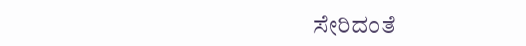ಸೇರಿದಂತೆ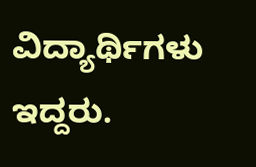ವಿದ್ಯಾರ್ಥಿಗಳು ಇದ್ದರು.